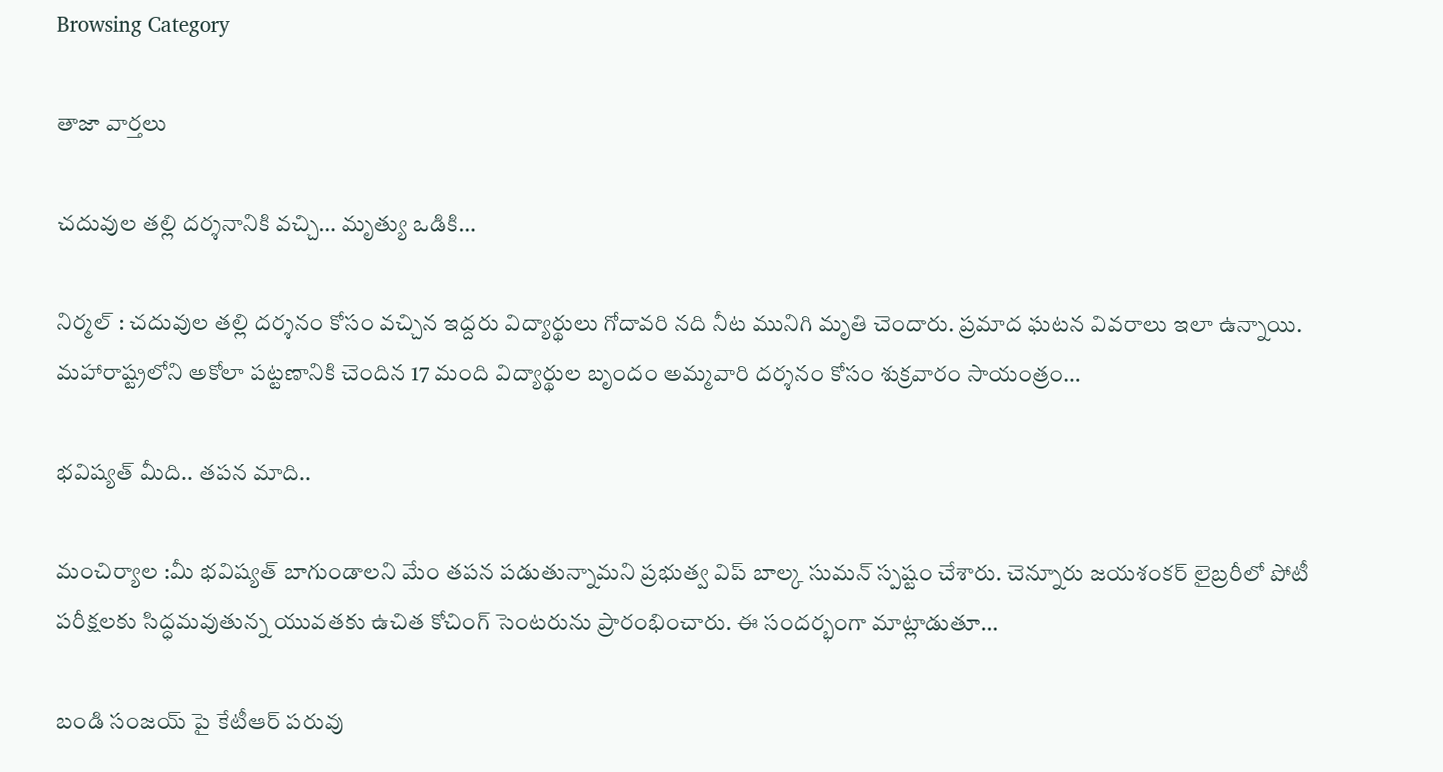Browsing Category

తాజా వార్తలు

చ‌దువుల త‌ల్లి ద‌ర్శ‌నానికి వ‌చ్చి… మృత్యు ఒడికి…

నిర్మ‌ల్ : చదువుల తల్లి దర్శనం కోసం వచ్చిన ఇద్దరు విద్యార్థులు గోదావరి నది నీట మునిగి మృతి చెందారు. ప్రమాద ఘటన వివరాలు ఇలా ఉన్నాయి. మహారాష్ట్రలోని అకోలా పట్టణానికి చెందిన 17 మంది విద్యార్థుల బృందం అమ్మవారి దర్శనం కోసం శుక్రవారం సాయంత్రం…

భ‌విష్య‌త్ మీది.. త‌ప‌న మాది..

మంచిర్యాల :మీ భ‌విష్య‌త్ బాగుండాల‌ని మేం త‌ప‌న ప‌డుతున్నామ‌ని ప్ర‌భుత్వ విప్ బాల్క సుమ‌న్ స్ప‌ష్టం చేశారు. చెన్నూరు జయశంకర్ లైబ్రరీలో పోటీ పరీక్షలకు సిద్ధమవుతున్న యువతకు ఉచిత కోచింగ్ సెంటరును ప్రారంభించారు. ఈ సంద‌ర్భంగా మాట్లాడుతూ…

బండి సంజయ్ పై కేటీఆర్ పరువు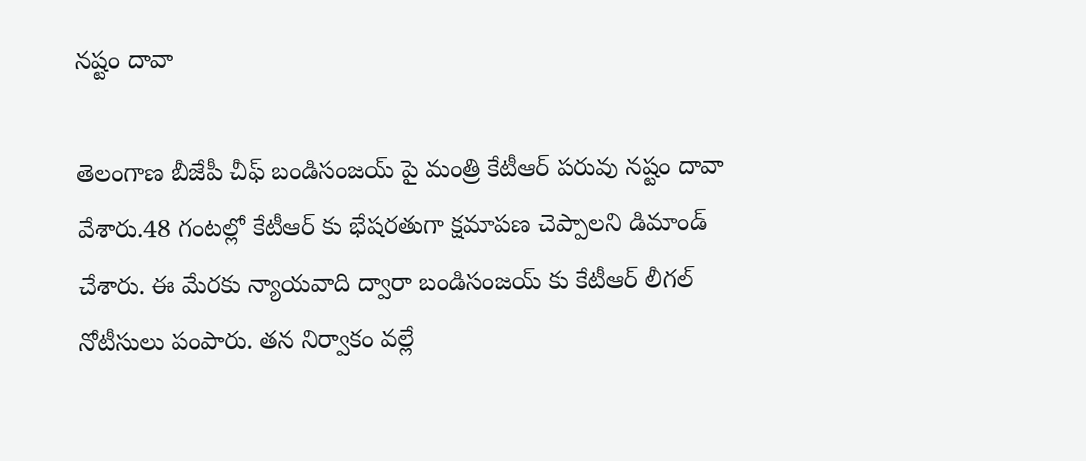నష్టం దావా

తెలంగాణ బీజేపీ చీఫ్ బండిసంజయ్ పై మంత్రి కేటీఆర్ పరువు నష్టం దావా వేశారు.48 గంటల్లో కేటీఆర్ కు భేషరతుగా క్షమాపణ చెప్పాలని డిమాండ్ చేశారు. ఈ మేరకు న్యాయవాది ద్వారా బండిసంజయ్ కు కేటీఆర్ లీగ‌ల్ నోటీసులు పంపారు. తన నిర్వాకం వల్లే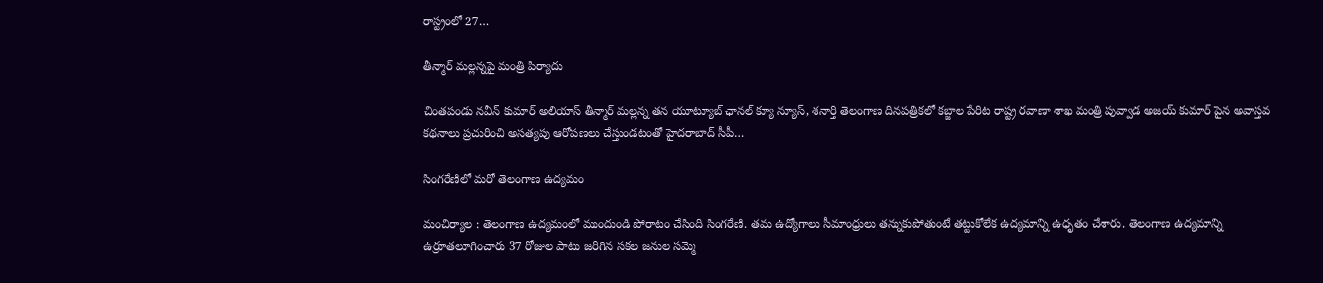రాస్ట్రంలో 27…

తీన్మార్ మల్లన్నపై మంత్రి పిర్యాదు

చింతపండు నవీన్ కుమార్ అలియాస్‌ తీన్మార్ మల్లన్న తన యూట్యూబ్ ఛానల్ క్యూ న్యూస్, శనార్తి తెలంగాణ దినపత్రికలో కబ్జాల పేరిట రాష్ట్ర రవాణా శాఖ మంత్రి పువ్వాడ అజయ్ కుమార్ పైన అవాస్తవ కథనాలు ప్రచురించి అసత్యపు ఆరోపణలు చేస్తుండటంతో హైదరాబాద్ సీపీ…

సింగ‌రేణిలో మ‌రో తెలంగాణ ఉద్య‌మం

మంచిర్యాల : తెలంగాణ ఉద్య‌మంలో ముందుండి పోరాటం చేసింది సింగ‌రేణి. త‌మ ఉద్యోగాలు సీమాంధ్రులు త‌న్నుకుపోతుంటే త‌ట్టుకోలేక ఉద్య‌మాన్ని ఉధృతం చేశారు. తెలంగాణ ఉద్య‌మాన్ని ఉర్రూత‌లూగించారు 37 రోజుల పాటు జ‌రిగిన‌ స‌క‌ల జ‌నుల స‌మ్మె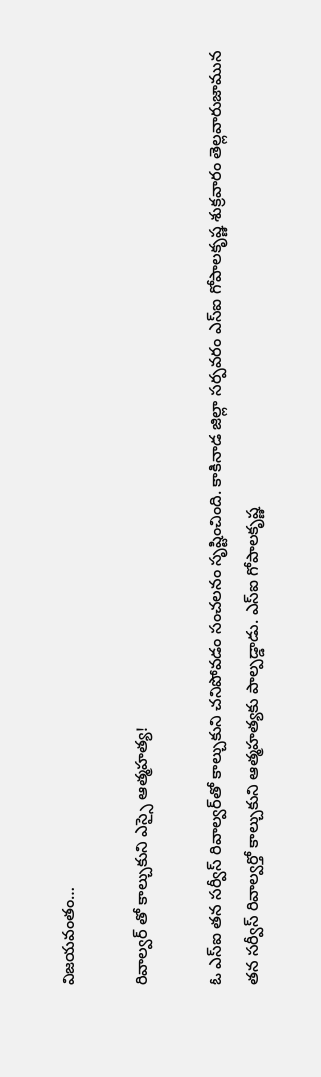విజ‌య‌వంతం…

రివాల్వ‌ర్ తో కాల్చుకుని ఎస్సై ఆత్మహత్య!

ఓ ఎస్ఐ త‌న స‌ర్వీస్ రివాల్వ‌ర్‌తో కాల్చుకుని చ‌నిపోవ‌డం సంచ‌ల‌నం సృష్టించింది. కాకినాడ జిల్లా స‌ర్ప‌వ‌రం ఎస్ఐ గోపాలకృష్ణ శుక్రవారం తెల్లవారుజామున తన సర్వీస్ రివాల్వర్తో కాల్చుకుని ఆత్మహత్యకు పాల్పడ్డాడు. ఎస్ఐ గోపాల‌కృష్ణ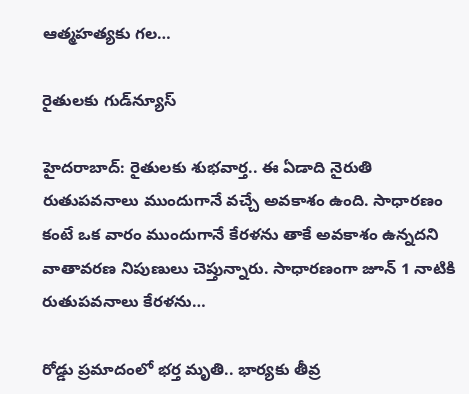ఆత్మహత్యకు గల…

రైతుల‌కు గుడ్‌న్యూస్

హైద‌రా‌బాద్: రైతులకు శుభవార్త.. ఈ ఏడాది నైరుతి రుతుపవనాలు ముందుగానే వచ్చే అవకాశం ఉంది. సాధారణం కంటే ఒక వారం ముందు‌గానే కేర‌ళను తాకే అవ‌కాశం ఉన్నదని వాతా‌వ‌రణ నిపుణులు చెప్తు‌న్నారు. సాధా‌ర‌ణంగా జూన్‌ 1 నాటికి రుతు‌ప‌వ‌నాలు కేర‌ళను…

రోడ్డు ప్రమాదంలో భర్త మృతి.. భార్యకు తీవ్ర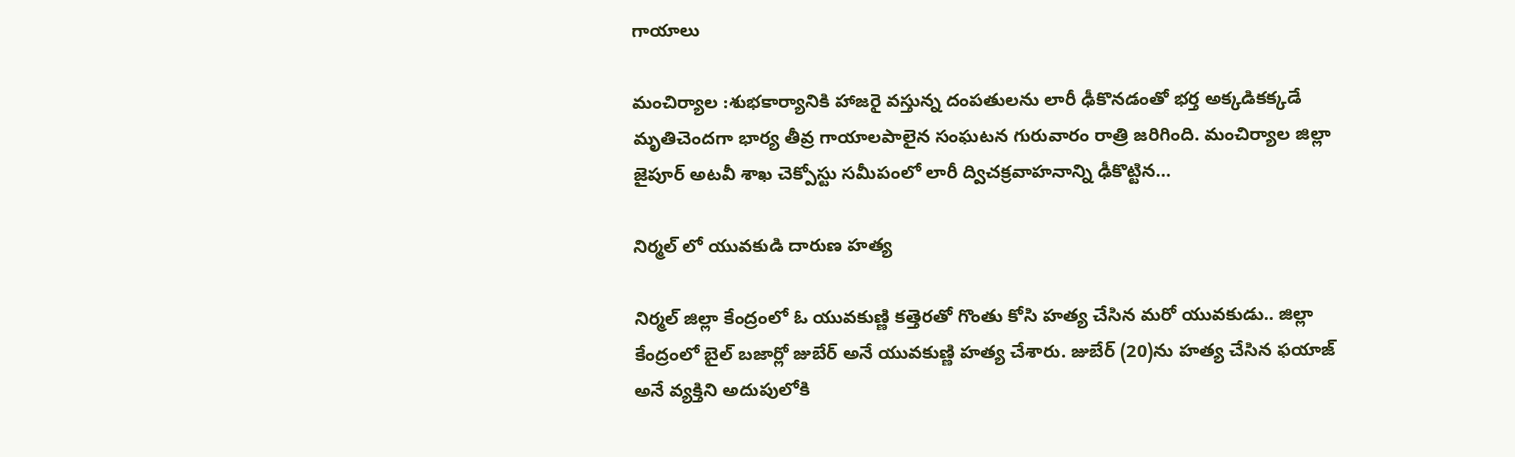గాయాలు

మంచిర్యాల :శుభకార్యానికి హాజరై వస్తున్న దంపతులను లారీ ఢీకొనడంతో భర్త అక్కడికక్కడే మృతిచెందగా భార్య తీవ్ర గాయాలపాలైన సంఘటన గురువారం రాత్రి జరిగింది. మంచిర్యాల జిల్లా జైపూర్ అటవీ శాఖ చెక్పోస్టు సమీపంలో లారీ ద్విచక్రవాహనాన్ని ఢీకొట్టిన…

నిర్మల్ లో యువకుడి దారుణ హత్య

నిర్మల్ జిల్లా కేంద్రంలో ఓ యువకుణ్ణి కత్తెరతో గొంతు కోసి హత్య చేసిన మరో యువకుడు.. జిల్లా కేంద్రంలో బైల్ బజార్లో జుబేర్ అనే యువకుణ్ణి హత్య చేశారు. జుబేర్ (20)ను హత్య చేసిన ఫయాజ్ అనే వ్యక్తిని అదుపులోకి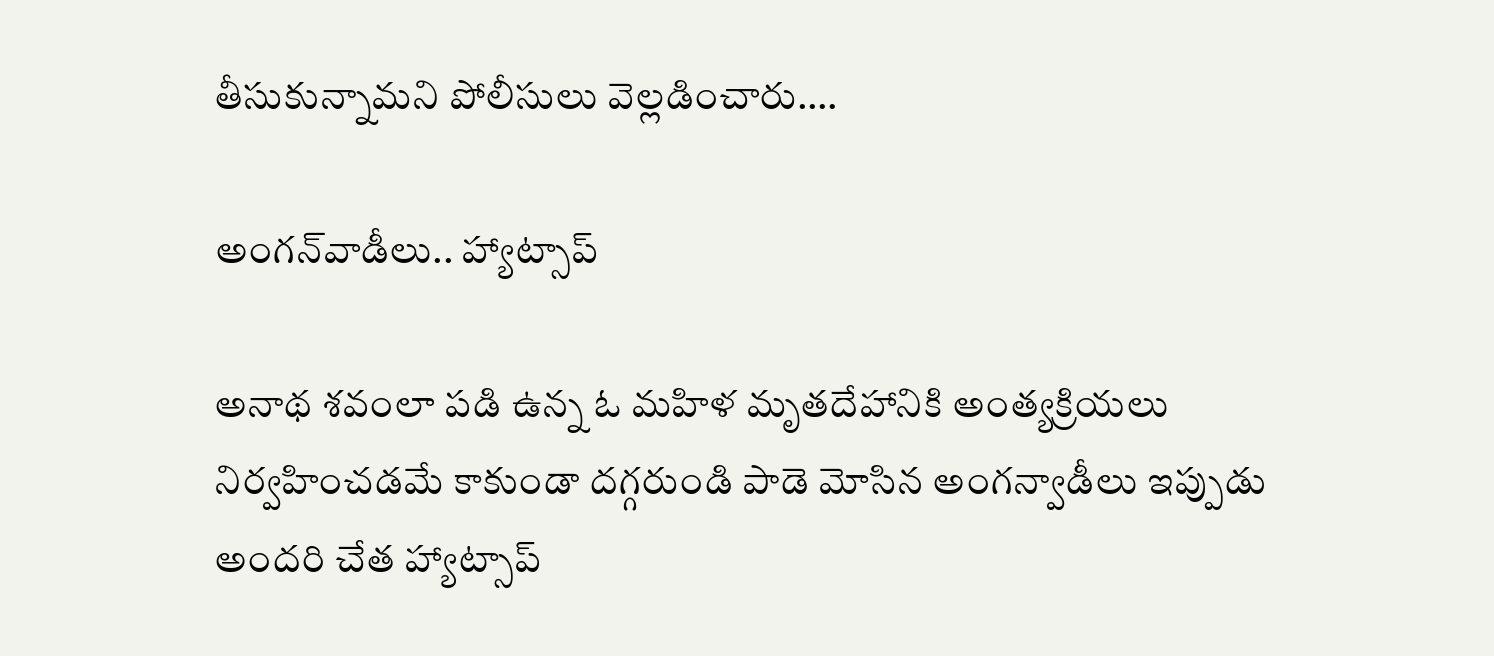తీసుకున్నామని పోలీసులు వెల్లడించారు.…

అంగ‌న్‌వాడీలు.. హ్యాట్సాప్‌

అనాథ శ‌వంలా ప‌డి ఉన్న ఓ మ‌హిళ మృత‌దేహానికి అంత్య‌క్రియ‌లు నిర్వ‌హించడ‌మే కాకుండా ద‌గ్గ‌రుండి పాడె మోసిన అంగ‌న్వాడీలు ఇప్పుడు అంద‌రి చేత హ్యాట్సాప్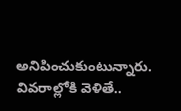అనిపించుకుంటున్నారు. వివ‌రాల్లోకి వెళితే..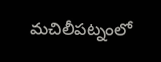మ‌చిలీప‌ట్నంలో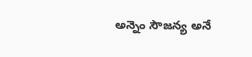అన్నెం సౌజ‌న్య అనే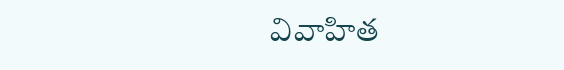వివాహిత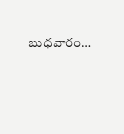బుధ‌వారం…